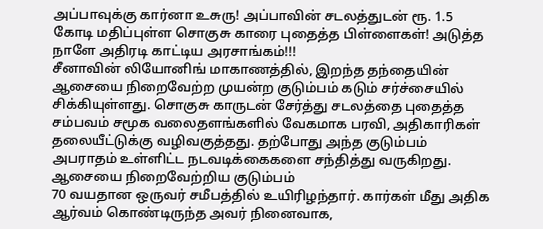அப்பாவுக்கு கார்னா உசுரு! அப்பாவின் சடலத்துடன் ரூ. 1.5 கோடி மதிப்புள்ள சொகுசு காரை புதைத்த பிள்ளைகள்! அடுத்த நாளே அதிரடி காட்டிய அரசாங்கம்!!!
சீனாவின் லியோனிங் மாகாணத்தில், இறந்த தந்தையின் ஆசையை நிறைவேற்ற முயன்ற குடும்பம் கடும் சர்ச்சையில் சிக்கியுள்ளது. சொகுசு காருடன் சேர்த்து சடலத்தை புதைத்த சம்பவம் சமூக வலைதளங்களில் வேகமாக பரவி, அதிகாரிகள் தலையீட்டுக்கு வழிவகுத்தது. தற்போது அந்த குடும்பம் அபராதம் உள்ளிட்ட நடவடிக்கைகளை சந்தித்து வருகிறது.
ஆசையை நிறைவேற்றிய குடும்பம்
70 வயதான ஒருவர் சமீபத்தில் உயிரிழந்தார். கார்கள் மீது அதிக ஆர்வம் கொண்டிருந்த அவர் நினைவாக,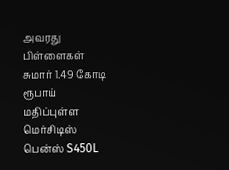அவரது பிள்ளைகள் சுமார் 1.49 கோடி ரூபாய் மதிப்புள்ள மெர்சிடிஸ் பென்ஸ் S450L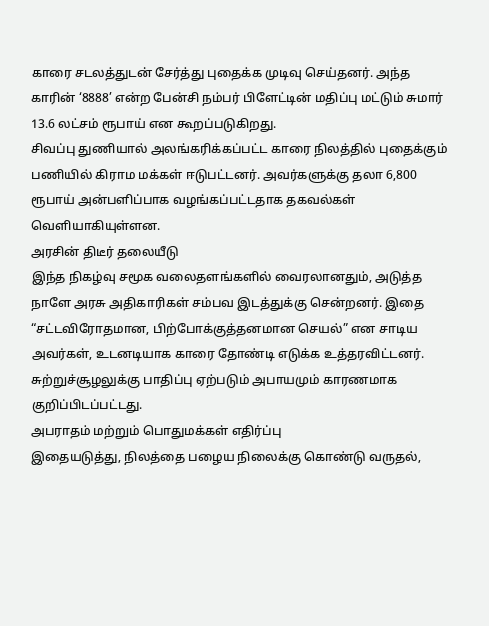காரை சடலத்துடன் சேர்த்து புதைக்க முடிவு செய்தனர். அந்த காரின் ‘8888’ என்ற பேன்சி நம்பர் பிளேட்டின் மதிப்பு மட்டும் சுமார் 13.6 லட்சம் ரூபாய் என கூறப்படுகிறது.
சிவப்பு துணியால் அலங்கரிக்கப்பட்ட காரை நிலத்தில் புதைக்கும் பணியில் கிராம மக்கள் ஈடுபட்டனர். அவர்களுக்கு தலா 6,800 ரூபாய் அன்பளிப்பாக வழங்கப்பட்டதாக தகவல்கள் வெளியாகியுள்ளன.
அரசின் திடீர் தலையீடு
இந்த நிகழ்வு சமூக வலைதளங்களில் வைரலானதும், அடுத்த நாளே அரசு அதிகாரிகள் சம்பவ இடத்துக்கு சென்றனர். இதை “சட்டவிரோதமான, பிற்போக்குத்தனமான செயல்” என சாடிய அவர்கள், உடனடியாக காரை தோண்டி எடுக்க உத்தரவிட்டனர். சுற்றுச்சூழலுக்கு பாதிப்பு ஏற்படும் அபாயமும் காரணமாக குறிப்பிடப்பட்டது.
அபராதம் மற்றும் பொதுமக்கள் எதிர்ப்பு
இதையடுத்து, நிலத்தை பழைய நிலைக்கு கொண்டு வருதல்,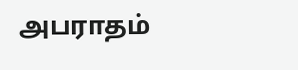அபராதம்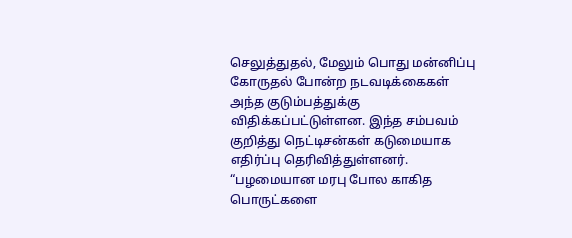செலுத்துதல், மேலும் பொது மன்னிப்பு கோருதல் போன்ற நடவடிக்கைகள் அந்த குடும்பத்துக்கு விதிக்கப்பட்டுள்ளன. இந்த சம்பவம் குறித்து நெட்டிசன்கள் கடுமையாக எதிர்ப்பு தெரிவித்துள்ளனர். “பழமையான மரபு போல காகித பொருட்களை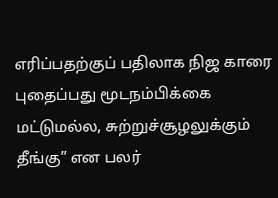எரிப்பதற்குப் பதிலாக நிஜ காரை புதைப்பது மூடநம்பிக்கை மட்டுமல்ல, சுற்றுச்சூழலுக்கும் தீங்கு” என பலர்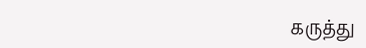கருத்து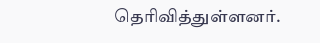தெரிவித்துள்ளனர்.